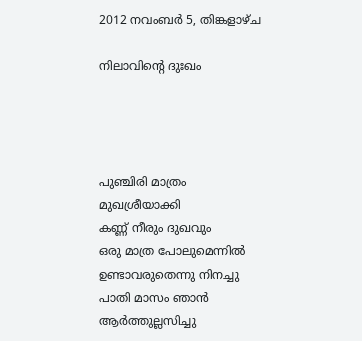2012 നവംബർ 5, തിങ്കളാഴ്‌ച

നിലാവിന്റെ ദുഃഖം




പുഞ്ചിരി മാത്രം
മുഖശ്രീയാക്കി
കണ്ണ് നീരും ദുഖവും
ഒരു മാത്ര പോലുമെന്നില്‍
ഉണ്ടാവരുതെന്നു നിനച്ചു
പാതി മാസം ഞാന്‍
ആര്‍ത്തുല്ലസിച്ചു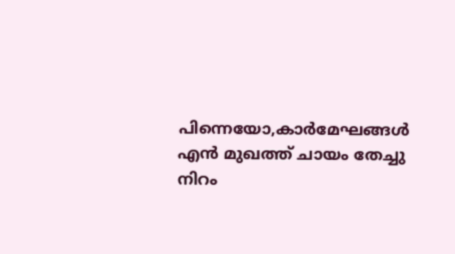പിന്നെയോ,കാര്‍മേഘങ്ങള്‍
എന്‍ മുഖത്ത് ചായം തേച്ചു
നിറം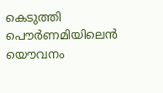കെടുത്തി
പൌര്‍ണമിയിലെന്‍ യൌവനം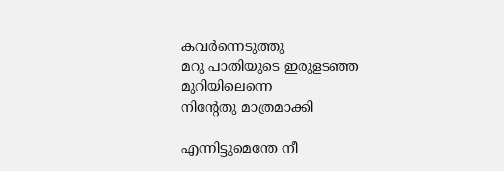കവര്‍ന്നെടുത്തു
മറു പാതിയുടെ ഇരുളടഞ്ഞ
മുറിയിലെന്നെ
നിന്റേതു മാത്രമാക്കി

എന്നിട്ടുമെന്തേ നീ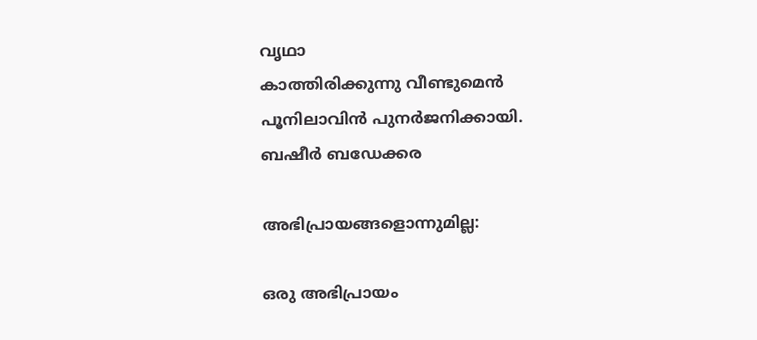വൃഥാ
കാത്തിരിക്കുന്നു വീണ്ടുമെന്‍
പൂനിലാവിന്‍ പുനര്‍ജനിക്കായി.
ബഷീര്‍ ബഡേക്കര

അഭിപ്രായങ്ങളൊന്നുമില്ല:

ഒരു അഭിപ്രായം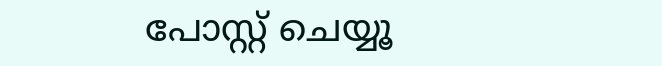പോസ്റ്റ് ചെയ്യൂ